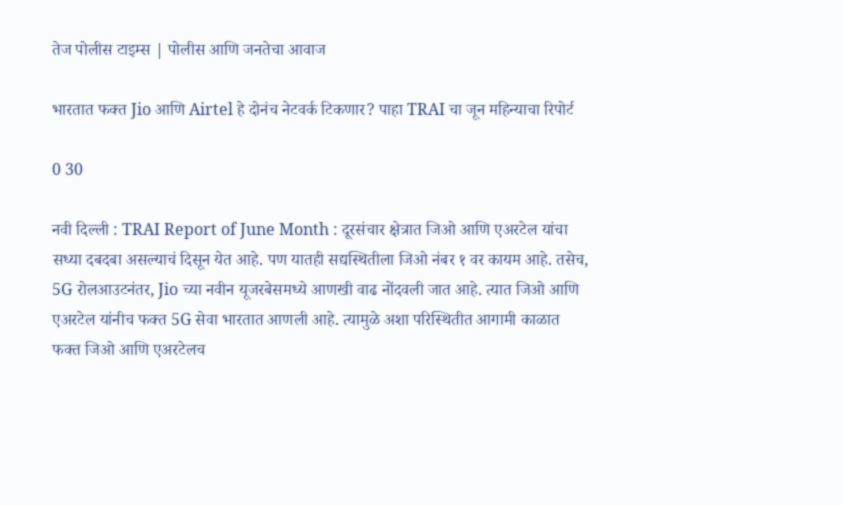तेज पोलीस टाइम्स | पोलीस आणि जनतेचा आवाज

भारतात फक्त Jio आणि Airtel हे दोनंच नेटवर्क टिकणार? पाहा TRAI चा जून महिन्याचा रिपोर्ट

0 30

नवी दिल्ली : TRAI Report of June Month : दूरसंचार क्षेत्रात जिओ आणि एअरटेल यांचा सध्या दबदबा असल्याचं दिसून येत आहे. पण यातही सद्यस्थितीला जिओ नंबर १ वर कायम आहे. तसेच, 5G रोलआउटनंतर, Jio च्या नवीन यूजरबेसमध्ये आणखी वाढ नोंदवली जात आहे. त्यात जिओ आणि एअरटेल यांनीच फक्त 5G सेवा भारतात आणली आहे. त्यामुळे अशा परिस्थितीत आगामी काळात फक्त जिओ आणि एअरटेलच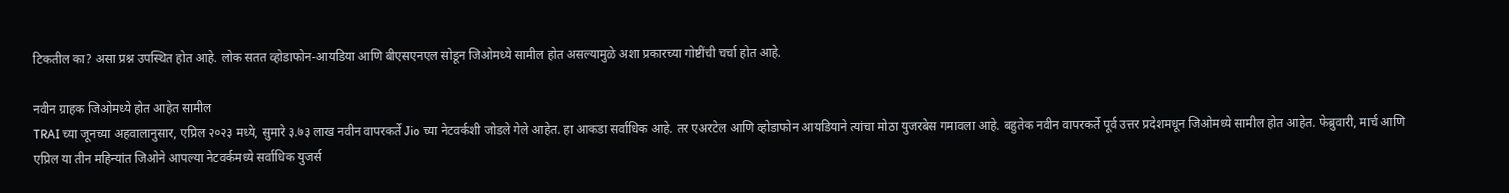टिकतील का? असा प्रश्न उपस्थित होत आहे. लोक सतत व्होडाफोन-आयडिया आणि बीएसएनएल सोडून जिओमध्ये सामील होत असल्यामुळे अशा प्रकारच्या गोष्टींची चर्चा होत आहे.

नवीन ग्राहक जिओमध्ये होत आहेत सामील
TRAI च्या जूनच्या अहवालानुसार, एप्रिल २०२३ मध्ये, सुमारे ३.७३ लाख नवीन वापरकर्ते Jio च्या नेटवर्कशी जोडले गेले आहेत. हा आकडा सर्वाधिक आहे. तर एअरटेल आणि व्होडाफोन आयडियाने त्यांचा मोठा युजरबेस गमावला आहे. बहुतेक नवीन वापरकर्ते पूर्व उत्तर प्रदेशमधून जिओमध्ये सामील होत आहेत. फेब्रुवारी, मार्च आणि एप्रिल या तीन महिन्यांत जिओने आपल्या नेटवर्कमध्ये सर्वाधिक युजर्स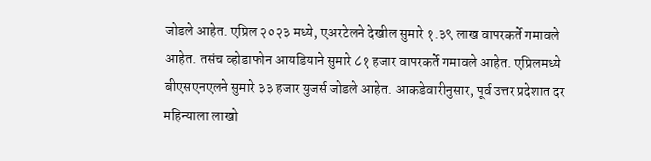जोडले आहेत. एप्रिल २०२३ मध्ये, एअरटेलने देखील सुमारे १.३९ लाख वापरकर्ते गमावले आहेत. तसंच व्होडाफोन आयडियाने सुमारे ८१ हजार वापरकर्ते गमावले आहेत. एप्रिलमध्ये बीएसएनएलने सुमारे ३३ हजार युजर्स जोडले आहेत. आकडेवारीनुसार, पूर्व उत्तर प्रदेशात दर महिन्याला लाखो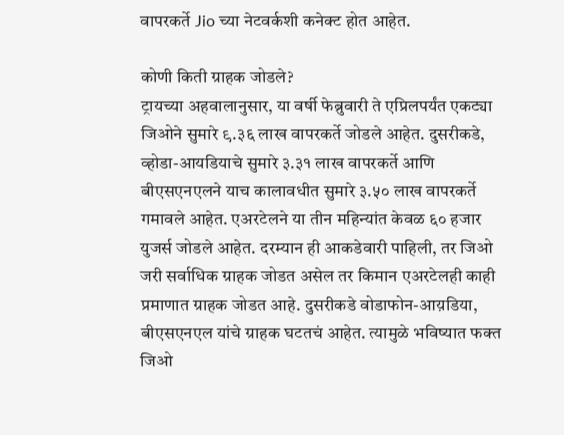वापरकर्ते Jio च्या नेटवर्कशी कनेक्ट होत आहेत.

कोणी किती ग्राहक जोडले?
ट्रायच्या अहवालानुसार, या वर्षी फेब्रुवारी ते एप्रिलपर्यंत एकट्या जिओने सुमारे ९.३६ लाख वापरकर्ते जोडले आहेत. दुसरीकडे, व्होडा-आयडियाचे सुमारे ३.३१ लाख वापरकर्ते आणि बीएसएनएलने याच कालावधीत सुमारे ३.५० लाख वापरकर्ते गमावले आहेत. एअरटेलने या तीन महिन्यांत केवळ ६० हजार युजर्स जोडले आहेत. दरम्यान ही आकडेवारी पाहिली, तर जिओ जरी सर्वाधिक ग्राहक जोडत असेल तर किमान एअरटेलही काही प्रमाणात ग्राहक जोडत आहे. दुसरीकडे वोडाफोन-आय़डिया, बीएसएनएल यांचे ग्राहक घटतचं आहेत. त्यामुळे भविष्यात फक्त जिओ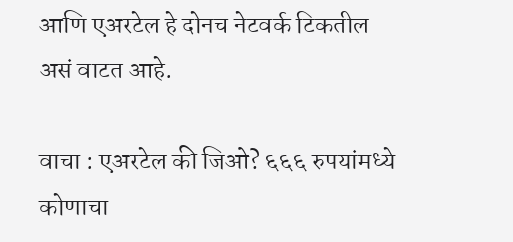आणि एअरटेल हे दोनच नेटवर्क टिकतील असं वाटत आहे.

वाचा : एअरटेल की जिओ? ६६६ रुपयांमध्ये कोणाचा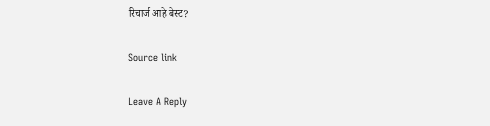रिचार्ज आहे बेस्ट?

Source link

Leave A Reply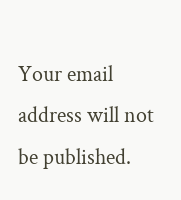Your email address will not be published.